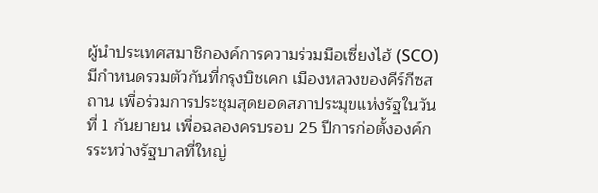ผู้นำประเทศสมาชิกองค์การความร่วมมือเซี่ยงไฮ้ (SCO) มีกำหนดรวมตัวกันที่กรุงบิชเคก เมืองหลวงของคีร์กีซสถาน เพื่อร่วมการประชุมสุดยอดสภาประมุขแห่งรัฐในวันที่ 1 กันยายน เพื่อฉลองครบรอบ 25 ปีการก่อตั้งองค์กรระหว่างรัฐบาลที่ใหญ่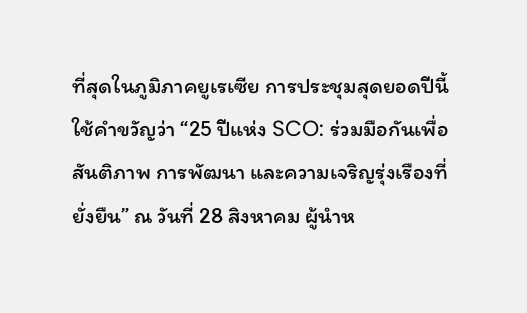ที่สุดในภูมิภาคยูเรเซีย การประชุมสุดยอดปีนี้ใช้คำขวัญว่า “25 ปีแห่ง SCO: ร่วมมือกันเพื่อสันติภาพ การพัฒนา และความเจริญรุ่งเรืองที่ยั่งยืน” ณ วันที่ 28 สิงหาคม ผู้นำห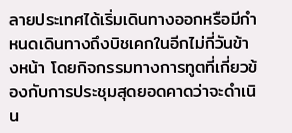ลายประเทศได้เริ่มเดินทางออกหรือมีกำหนดเดินทางถึงบิชเคกในอีกไม่กี่วันข้างหน้า โดยกิจกรรมทางการทูตที่เกี่ยวข้องกับการประชุมสุดยอดคาดว่าจะดำเนิน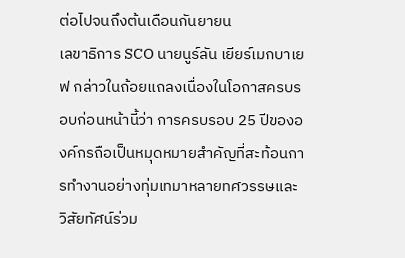ต่อไปจนถึงต้นเดือนกันยายน
เลขาธิการ SCO นายนูร์ลัน เยียร์เมกบาเยฟ กล่าวในถ้อยแถลงเนื่องในโอกาสครบรอบก่อนหน้านี้ว่า การครบรอบ 25 ปีขององค์กรถือเป็นหมุดหมายสำคัญที่สะท้อนการทำงานอย่างทุ่มเทมาหลายทศวรรษและวิสัยทัศน์ร่วม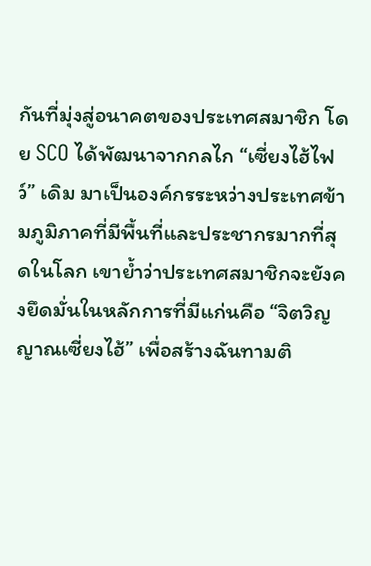กันที่มุ่งสู่อนาคตของประเทศสมาชิก โดย SCO ได้พัฒนาจากกลไก “เซี่ยงไฮ้ไฟว์” เดิม มาเป็นองค์กรระหว่างประเทศข้ามภูมิภาคที่มีพื้นที่และประชากรมากที่สุดในโลก เขาย้ำว่าประเทศสมาชิกจะยังคงยึดมั่นในหลักการที่มีแก่นคือ “จิตวิญญาณเซี่ยงไฮ้” เพื่อสร้างฉันทามติ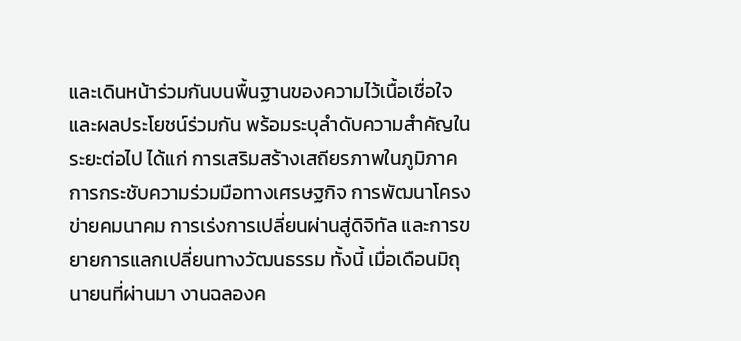และเดินหน้าร่วมกันบนพื้นฐานของความไว้เนื้อเชื่อใจและผลประโยชน์ร่วมกัน พร้อมระบุลำดับความสำคัญในระยะต่อไป ได้แก่ การเสริมสร้างเสถียรภาพในภูมิภาค การกระชับความร่วมมือทางเศรษฐกิจ การพัฒนาโครงข่ายคมนาคม การเร่งการเปลี่ยนผ่านสู่ดิจิทัล และการขยายการแลกเปลี่ยนทางวัฒนธรรม ทั้งนี้ เมื่อเดือนมิถุนายนที่ผ่านมา งานฉลองค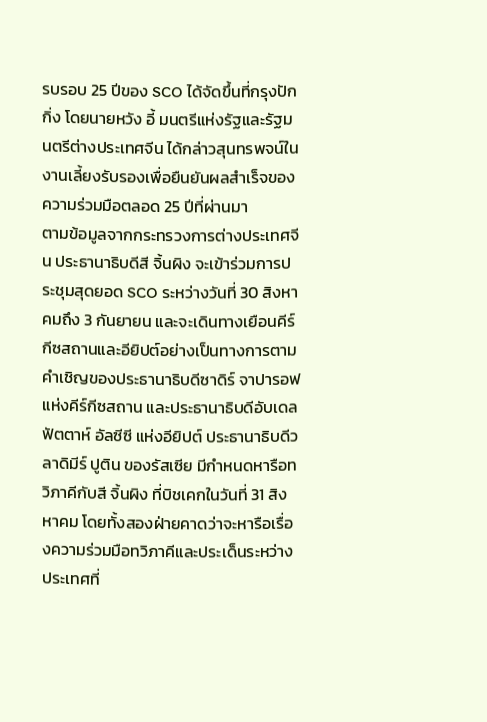รบรอบ 25 ปีของ SCO ได้จัดขึ้นที่กรุงปักกิ่ง โดยนายหวัง อี้ มนตรีแห่งรัฐและรัฐมนตรีต่างประเทศจีน ได้กล่าวสุนทรพจน์ในงานเลี้ยงรับรองเพื่อยืนยันผลสำเร็จของความร่วมมือตลอด 25 ปีที่ผ่านมา
ตามข้อมูลจากกระทรวงการต่างประเทศจีน ประธานาธิบดีสี จิ้นผิง จะเข้าร่วมการประชุมสุดยอด SCO ระหว่างวันที่ 30 สิงหาคมถึง 3 กันยายน และจะเดินทางเยือนคีร์กีซสถานและอียิปต์อย่างเป็นทางการตามคำเชิญของประธานาธิบดีซาดิร์ จาปารอฟ แห่งคีร์กีซสถาน และประธานาธิบดีอับเดล ฟัตตาห์ อัลซีซี แห่งอียิปต์ ประธานาธิบดีวลาดิมีร์ ปูติน ของรัสเซีย มีกำหนดหารือทวิภาคีกับสี จิ้นผิง ที่บิชเคกในวันที่ 31 สิงหาคม โดยทั้งสองฝ่ายคาดว่าจะหารือเรื่องความร่วมมือทวิภาคีและประเด็นระหว่างประเทศที่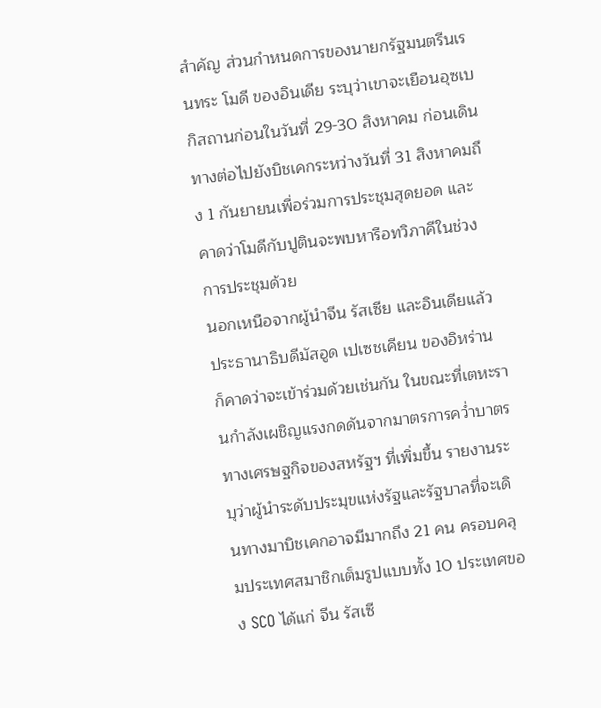สำคัญ ส่วนกำหนดการของนายกรัฐมนตรีนเรนทระ โมดี ของอินเดีย ระบุว่าเขาจะเยือนอุซเบกิสถานก่อนในวันที่ 29-30 สิงหาคม ก่อนเดินทางต่อไปยังบิชเคกระหว่างวันที่ 31 สิงหาคมถึง 1 กันยายนเพื่อร่วมการประชุมสุดยอด และคาดว่าโมดีกับปูตินจะพบหารือทวิภาคีในช่วงการประชุมด้วย
นอกเหนือจากผู้นำจีน รัสเซีย และอินเดียแล้ว ประธานาธิบดีมัสอูด เปเซชเคียน ของอิหร่าน ก็คาดว่าจะเข้าร่วมด้วยเช่นกัน ในขณะที่เตหะรานกำลังเผชิญแรงกดดันจากมาตรการคว่ำบาตรทางเศรษฐกิจของสหรัฐฯ ที่เพิ่มขึ้น รายงานระบุว่าผู้นำระดับประมุขแห่งรัฐและรัฐบาลที่จะเดินทางมาบิชเคกอาจมีมากถึง 21 คน ครอบคลุมประเทศสมาชิกเต็มรูปแบบทั้ง 10 ประเทศของ SCO ได้แก่ จีน รัสเซี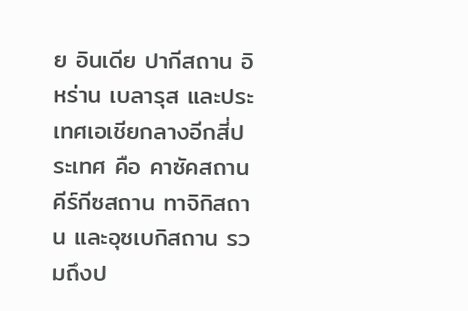ย อินเดีย ปากีสถาน อิหร่าน เบลารุส และประเทศเอเชียกลางอีกสี่ประเทศ คือ คาซัคสถาน คีร์กีซสถาน ทาจิกิสถาน และอุซเบกิสถาน รวมถึงป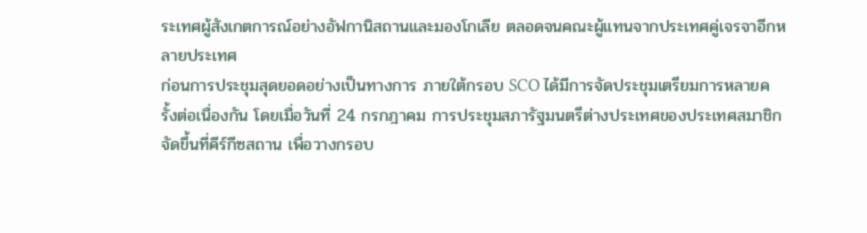ระเทศผู้สังเกตการณ์อย่างอัฟกานิสถานและมองโกเลีย ตลอดจนคณะผู้แทนจากประเทศคู่เจรจาอีกหลายประเทศ
ก่อนการประชุมสุดยอดอย่างเป็นทางการ ภายใต้กรอบ SCO ได้มีการจัดประชุมเตรียมการหลายครั้งต่อเนื่องกัน โดยเมื่อวันที่ 24 กรกฎาคม การประชุมสภารัฐมนตรีต่างประเทศของประเทศสมาชิกจัดขึ้นที่คีร์กีซสถาน เพื่อวางกรอบ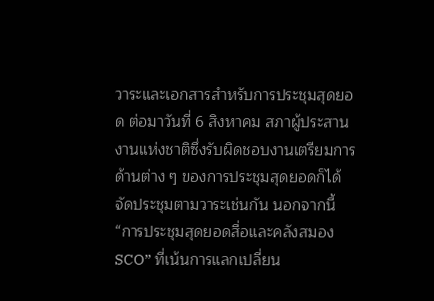วาระและเอกสารสำหรับการประชุมสุดยอด ต่อมาวันที่ 6 สิงหาคม สภาผู้ประสานงานแห่งชาติซึ่งรับผิดชอบงานเตรียมการด้านต่าง ๆ ของการประชุมสุดยอดก็ได้จัดประชุมตามวาระเช่นกัน นอกจากนี้ “การประชุมสุดยอดสื่อและคลังสมอง SCO” ที่เน้นการแลกเปลี่ยน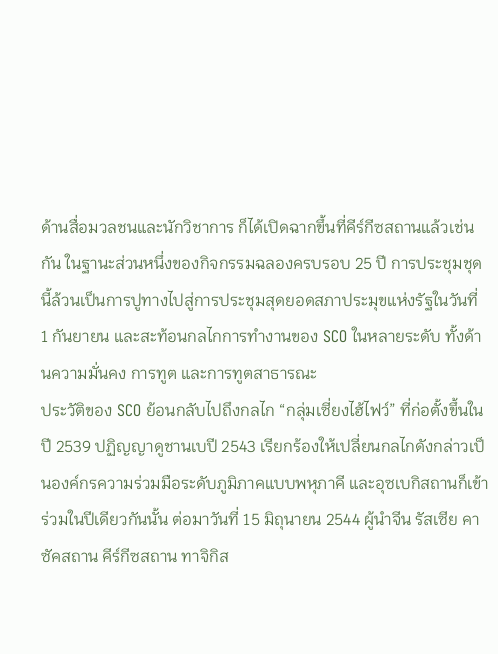ด้านสื่อมวลชนและนักวิชาการ ก็ได้เปิดฉากขึ้นที่คีร์กีซสถานแล้วเช่นกัน ในฐานะส่วนหนึ่งของกิจกรรมฉลองครบรอบ 25 ปี การประชุมชุดนี้ล้วนเป็นการปูทางไปสู่การประชุมสุดยอดสภาประมุขแห่งรัฐในวันที่ 1 กันยายน และสะท้อนกลไกการทำงานของ SCO ในหลายระดับ ทั้งด้านความมั่นคง การทูต และการทูตสาธารณะ
ประวัติของ SCO ย้อนกลับไปถึงกลไก “กลุ่มเซี่ยงไฮ้ไฟว์” ที่ก่อตั้งขึ้นในปี 2539 ปฏิญญาดูชานเบปี 2543 เรียกร้องให้เปลี่ยนกลไกดังกล่าวเป็นองค์กรความร่วมมือระดับภูมิภาคแบบพหุภาคี และอุซเบกิสถานก็เข้าร่วมในปีเดียวกันนั้น ต่อมาวันที่ 15 มิถุนายน 2544 ผู้นำจีน รัสเซีย คาซัคสถาน คีร์กีซสถาน ทาจิกิส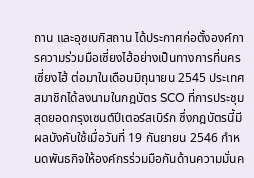ถาน และอุซเบกิสถาน ได้ประกาศก่อตั้งองค์การความร่วมมือเซี่ยงไฮ้อย่างเป็นทางการที่นครเซี่ยงไฮ้ ต่อมาในเดือนมิถุนายน 2545 ประเทศสมาชิกได้ลงนามในกฎบัตร SCO ที่การประชุมสุดยอดกรุงเซนต์ปีเตอร์สเบิร์ก ซึ่งกฎบัตรนี้มีผลบังคับใช้เมื่อวันที่ 19 กันยายน 2546 กำหนดพันธกิจให้องค์กรร่วมมือกันด้านความมั่นค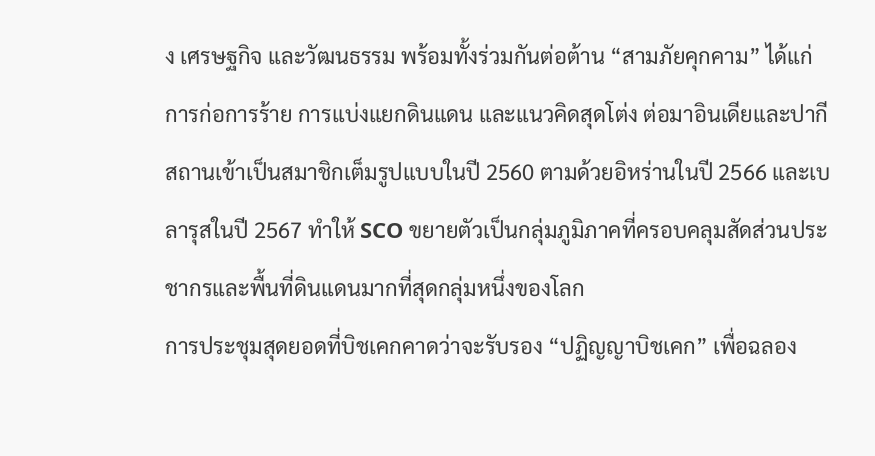ง เศรษฐกิจ และวัฒนธรรม พร้อมทั้งร่วมกันต่อต้าน “สามภัยคุกคาม” ได้แก่ การก่อการร้าย การแบ่งแยกดินแดน และแนวคิดสุดโต่ง ต่อมาอินเดียและปากีสถานเข้าเป็นสมาชิกเต็มรูปแบบในปี 2560 ตามด้วยอิหร่านในปี 2566 และเบลารุสในปี 2567 ทำให้ SCO ขยายตัวเป็นกลุ่มภูมิภาคที่ครอบคลุมสัดส่วนประชากรและพื้นที่ดินแดนมากที่สุดกลุ่มหนึ่งของโลก
การประชุมสุดยอดที่บิชเคกคาดว่าจะรับรอง “ปฏิญญาบิชเคก” เพื่อฉลอง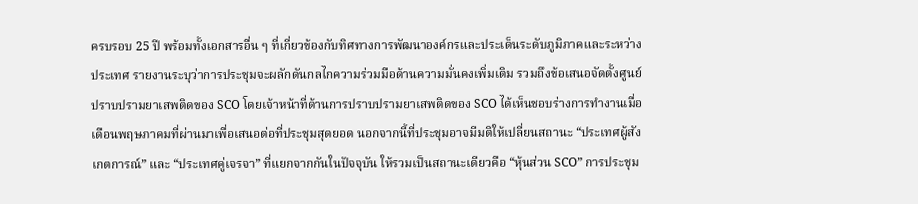ครบรอบ 25 ปี พร้อมทั้งเอกสารอื่น ๆ ที่เกี่ยวข้องกับทิศทางการพัฒนาองค์กรและประเด็นระดับภูมิภาคและระหว่างประเทศ รายงานระบุว่าการประชุมจะผลักดันกลไกความร่วมมือด้านความมั่นคงเพิ่มเติม รวมถึงข้อเสนอจัดตั้งศูนย์ปราบปรามยาเสพติดของ SCO โดยเจ้าหน้าที่ด้านการปราบปรามยาเสพติดของ SCO ได้เห็นชอบร่างการทำงานเมื่อเดือนพฤษภาคมที่ผ่านมาเพื่อเสนอต่อที่ประชุมสุดยอด นอกจากนี้ที่ประชุมอาจมีมติให้เปลี่ยนสถานะ “ประเทศผู้สังเกตการณ์” และ “ประเทศคู่เจรจา” ที่แยกจากกันในปัจจุบัน ให้รวมเป็นสถานะเดียวคือ “หุ้นส่วน SCO” การประชุม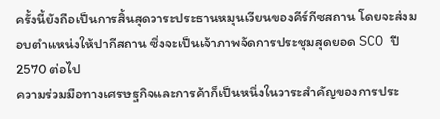ครั้งนี้ยังถือเป็นการสิ้นสุดวาระประธานหมุนเวียนของคีร์กีซสถาน โดยจะส่งมอบตำแหน่งให้ปากีสถาน ซึ่งจะเป็นเจ้าภาพจัดการประชุมสุดยอด SCO ปี 2570 ต่อไป
ความร่วมมือทางเศรษฐกิจและการค้าก็เป็นหนึ่งในวาระสำคัญของการประ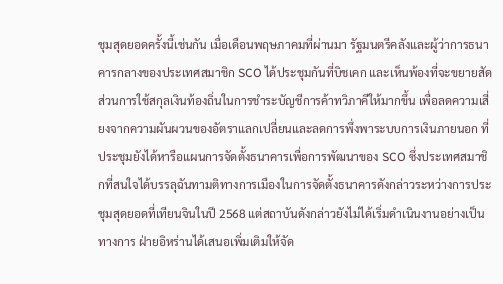ชุมสุดยอดครั้งนี้เช่นกัน เมื่อเดือนพฤษภาคมที่ผ่านมา รัฐมนตรีคลังและผู้ว่าการธนาคารกลางของประเทศสมาชิก SCO ได้ประชุมกันที่บิชเคก และเห็นพ้องที่จะขยายสัดส่วนการใช้สกุลเงินท้องถิ่นในการชำระบัญชีการค้าทวิภาคีให้มากขึ้น เพื่อลดความเสี่ยงจากความผันผวนของอัตราแลกเปลี่ยนและลดการพึ่งพาระบบการเงินภายนอก ที่ประชุมยังได้หารือแผนการจัดตั้งธนาคารเพื่อการพัฒนาของ SCO ซึ่งประเทศสมาชิกที่สนใจได้บรรลุฉันทามติทางการเมืองในการจัดตั้งธนาคารดังกล่าวระหว่างการประชุมสุดยอดที่เทียนจินในปี 2568 แต่สถาบันดังกล่าวยังไม่ได้เริ่มดำเนินงานอย่างเป็นทางการ ฝ่ายอิหร่านได้เสนอเพิ่มเติมให้จัด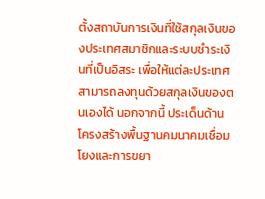ตั้งสถาบันการเงินที่ใช้สกุลเงินของประเทศสมาชิกและระบบชำระเงินที่เป็นอิสระ เพื่อให้แต่ละประเทศสามารถลงทุนด้วยสกุลเงินของตนเองได้ นอกจากนี้ ประเด็นด้านโครงสร้างพื้นฐานคมนาคมเชื่อมโยงและการขยา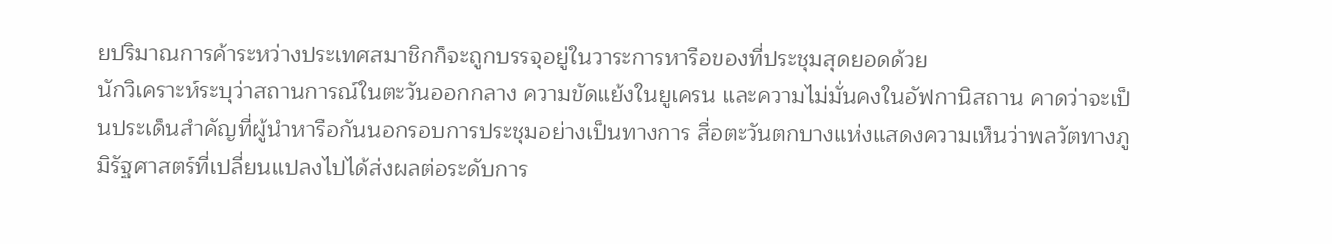ยปริมาณการค้าระหว่างประเทศสมาชิกก็จะถูกบรรจุอยู่ในวาระการหารือของที่ประชุมสุดยอดด้วย
นักวิเคราะห์ระบุว่าสถานการณ์ในตะวันออกกลาง ความขัดแย้งในยูเครน และความไม่มั่นคงในอัฟกานิสถาน คาดว่าจะเป็นประเด็นสำคัญที่ผู้นำหารือกันนอกรอบการประชุมอย่างเป็นทางการ สื่อตะวันตกบางแห่งแสดงความเห็นว่าพลวัตทางภูมิรัฐศาสตร์ที่เปลี่ยนแปลงไปได้ส่งผลต่อระดับการ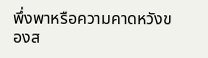พึ่งพาหรือความคาดหวังของส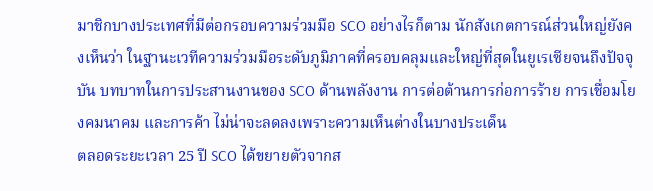มาชิกบางประเทศที่มีต่อกรอบความร่วมมือ SCO อย่างไรก็ตาม นักสังเกตการณ์ส่วนใหญ่ยังคงเห็นว่า ในฐานะเวทีความร่วมมือระดับภูมิภาคที่ครอบคลุมและใหญ่ที่สุดในยูเรเซียจนถึงปัจจุบัน บทบาทในการประสานงานของ SCO ด้านพลังงาน การต่อต้านการก่อการร้าย การเชื่อมโยงคมนาคม และการค้า ไม่น่าจะลดลงเพราะความเห็นต่างในบางประเด็น
ตลอดระยะเวลา 25 ปี SCO ได้ขยายตัวจากส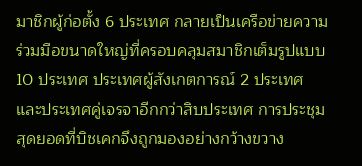มาชิกผู้ก่อตั้ง 6 ประเทศ กลายเป็นเครือข่ายความร่วมมือขนาดใหญ่ที่ครอบคลุมสมาชิกเต็มรูปแบบ 10 ประเทศ ประเทศผู้สังเกตการณ์ 2 ประเทศ และประเทศคู่เจรจาอีกกว่าสิบประเทศ การประชุมสุดยอดที่บิชเคกจึงถูกมองอย่างกว้างขวาง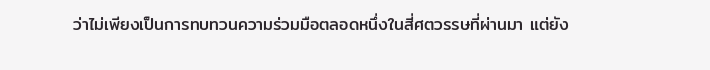ว่าไม่เพียงเป็นการทบทวนความร่วมมือตลอดหนึ่งในสี่ศตวรรษที่ผ่านมา แต่ยัง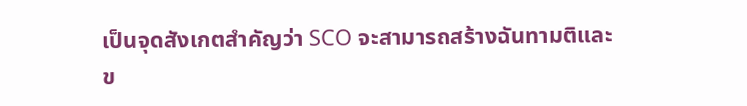เป็นจุดสังเกตสำคัญว่า SCO จะสามารถสร้างฉันทามติและข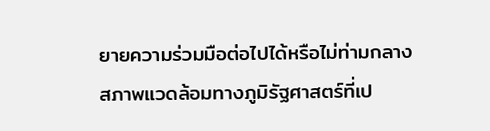ยายความร่วมมือต่อไปได้หรือไม่ท่ามกลางสภาพแวดล้อมทางภูมิรัฐศาสตร์ที่เป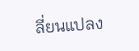ลี่ยนแปลง